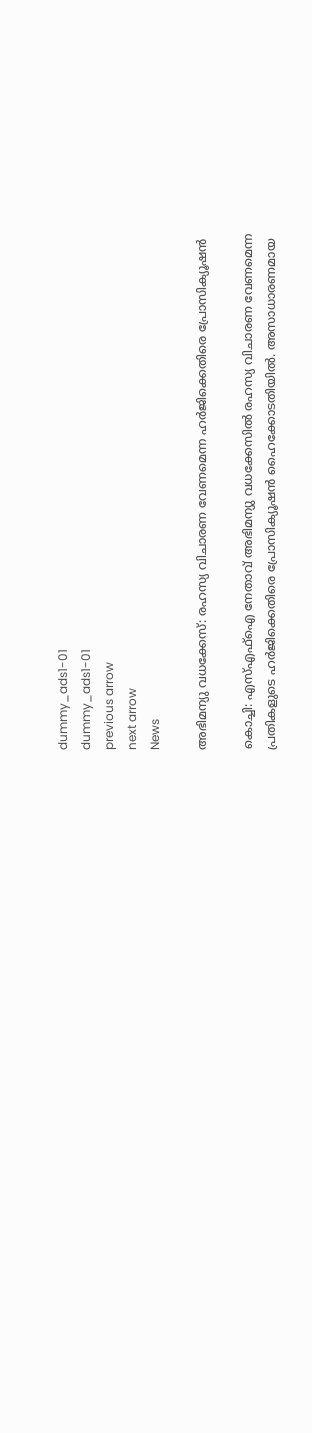dummy_ads1-01
dummy_ads1-01
previous arrow
next arrow
News

അഭിമന്യു വധക്കേസ്: രഹസ്യ വിചാരണ വേണമെന്ന ഹർജിക്കെതിരെ പ്രോസിക്യൂഷൻ

കൊച്ചി: എസ്എഫ്ഐ നേതാവ് അഭിമന്യു വധക്കേസിൽ രഹസ്യ വിചാരണ വേണമെന്ന പ്രതികളുടെ ഹർജിക്കെതിരെ പ്രോസിക്യൂഷൻ ഹൈക്കോടതിയിൽ. അസാധാരണമായ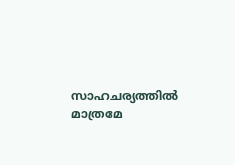സാഹചര്യത്തിൽ മാത്രമേ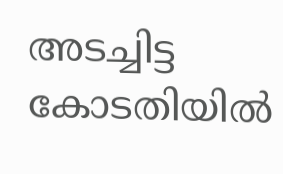അടച്ചിട്ട കോടതിയിൽ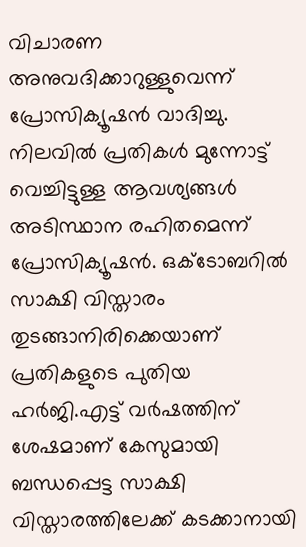വിചാരണ അനുവദിക്കാറുള്ളുവെന്ന് പ്രോസിക്യൂഷൻ വാദിച്ചു. നിലവിൽ പ്രതികൾ മുന്നോട്ട് വെച്ചിട്ടുള്ള ആവശ്യങ്ങൾ അടിസ്ഥാന രഹിതമെന്ന് പ്രോസിക്യൂഷൻ. ഒക്ടോബറിൽ സാക്ഷി വിസ്താരം തുടങ്ങാനിരിക്കെയാണ് പ്രതികളുടെ പുതിയ ഹർജി.എട്ട് വർഷത്തിന് ശേഷമാണ് കേസുമായി ബന്ധപ്പെട്ട സാക്ഷി വിസ്താരത്തിലേക്ക് കടക്കാനായി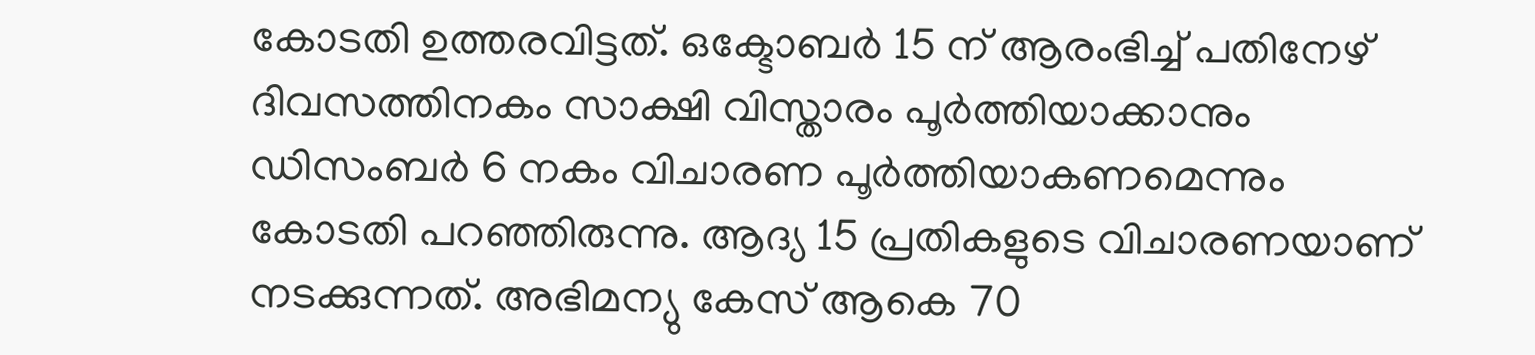കോടതി ഉത്തരവിട്ടത്. ഒക്ടോബർ 15 ന് ആരംഭിച്ച് പതിനേഴ് ദിവസത്തിനകം സാക്ഷി വിസ്താരം പൂർത്തിയാക്കാനും ഡിസംബർ 6 നകം വിചാരണ പൂർത്തിയാകണമെന്നും കോടതി പറഞ്ഞിരുന്നു. ആദ്യ 15 പ്രതികളുടെ വിചാരണയാണ് നടക്കുന്നത്. അഭിമന്യു കേസ് ആകെ 70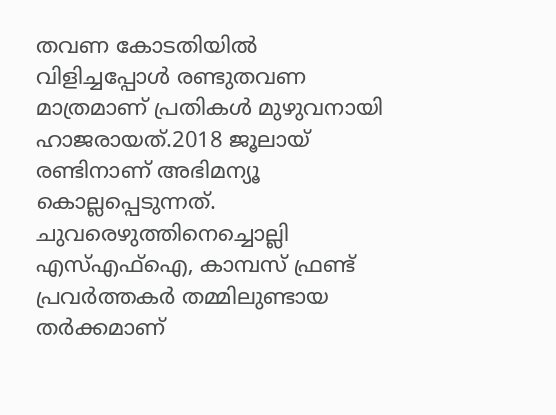തവണ കോടതിയിൽ വിളിച്ചപ്പോൾ രണ്ടുതവണ മാത്രമാണ് പ്രതികൾ മുഴുവനായി ഹാജരായത്.2018 ജൂലായ് രണ്ടിനാണ് അഭിമന്യൂ കൊല്ലപ്പെടുന്നത്. ചുവരെഴുത്തിനെച്ചൊല്ലി എസ്എഫ്‌ഐ, കാമ്പസ് ഫ്രണ്ട് പ്രവർത്തകർ തമ്മിലുണ്ടായ തർക്കമാണ്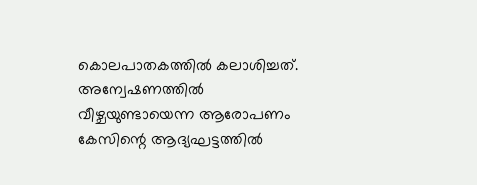കൊലപാതകത്തിൽ കലാശിച്ചത്. അന്വേഷണത്തിൽ വീഴ്ചയുണ്ടായെന്ന ആരോപണം കേസിന്റെ ആദ്യഘട്ടത്തിൽ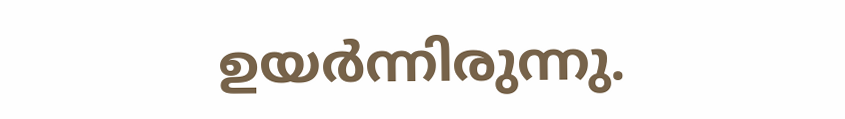ഉയർന്നിരുന്നു.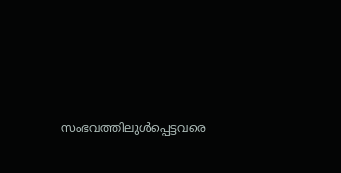സംഭവത്തിലുൾപ്പെട്ടവരെ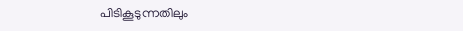പിടികൂടുന്നതിലും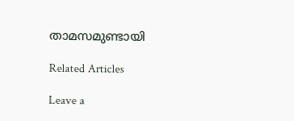താമസമുണ്ടായി

Related Articles

Leave a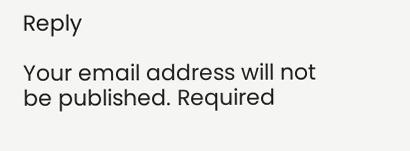Reply

Your email address will not be published. Required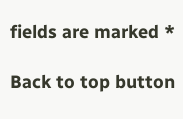fields are marked *

Back to top button